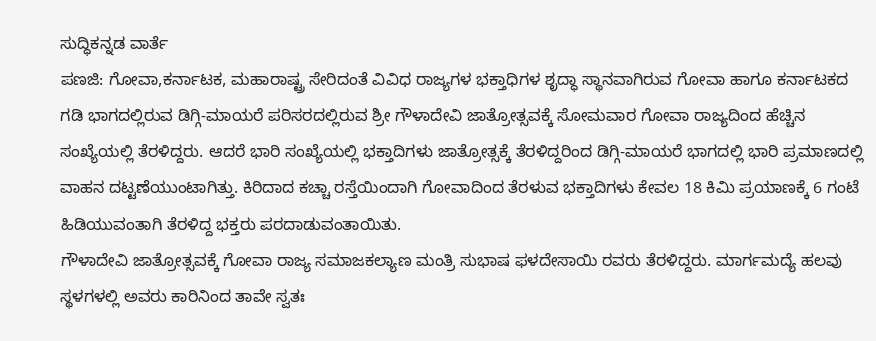ಸುದ್ಧಿಕನ್ನಡ ವಾರ್ತೆ
ಪಣಜಿ: ಗೋವಾ,ಕರ್ನಾಟಕ, ಮಹಾರಾಷ್ಟ್ರ ಸೇರಿದಂತೆ ವಿವಿಧ ರಾಜ್ಯಗಳ ಭಕ್ತಾಧಿಗಳ ಶೃದ್ಧಾ ಸ್ಥಾನವಾಗಿರುವ ಗೋವಾ ಹಾಗೂ ಕರ್ನಾಟಕದ ಗಡಿ ಭಾಗದಲ್ಲಿರುವ ಡಿಗ್ಗಿ-ಮಾಯರೆ ಪರಿಸರದಲ್ಲಿರುವ ಶ್ರೀ ಗೌಳಾದೇವಿ ಜಾತ್ರೋತ್ಸವಕ್ಕೆ ಸೋಮವಾರ ಗೋವಾ ರಾಜ್ಯದಿಂದ ಹೆಚ್ಚಿನ ಸಂಖ್ಯೆಯಲ್ಲಿ ತೆರಳಿದ್ದರು. ಆದರೆ ಭಾರಿ ಸಂಖ್ಯೆಯಲ್ಲಿ ಭಕ್ತಾದಿಗಳು ಜಾತ್ರೋತ್ಸಕ್ಕೆ ತೆರಳಿದ್ದರಿಂದ ಡಿಗ್ಗಿ-ಮಾಯರೆ ಭಾಗದಲ್ಲಿ ಭಾರಿ ಪ್ರಮಾಣದಲ್ಲಿ ವಾಹನ ದಟ್ಟಣೆಯುಂಟಾಗಿತ್ತು. ಕಿರಿದಾದ ಕಚ್ಚಾ ರಸ್ತೆಯಿಂದಾಗಿ ಗೋವಾದಿಂದ ತೆರಳುವ ಭಕ್ತಾದಿಗಳು ಕೇವಲ 18 ಕಿಮಿ ಪ್ರಯಾಣಕ್ಕೆ 6 ಗಂಟೆ ಹಿಡಿಯುವಂತಾಗಿ ತೆರಳಿದ್ದ ಭಕ್ತರು ಪರದಾಡುವಂತಾಯಿತು.
ಗೌಳಾದೇವಿ ಜಾತ್ರೋತ್ಸವಕ್ಕೆ ಗೋವಾ ರಾಜ್ಯ ಸಮಾಜಕಲ್ಯಾಣ ಮಂತ್ರಿ ಸುಭಾಷ ಫಳದೇಸಾಯಿ ರವರು ತೆರಳಿದ್ದರು. ಮಾರ್ಗಮದ್ಯೆ ಹಲವು ಸ್ಥಳಗಳಲ್ಲಿ ಅವರು ಕಾರಿನಿಂದ ತಾವೇ ಸ್ವತಃ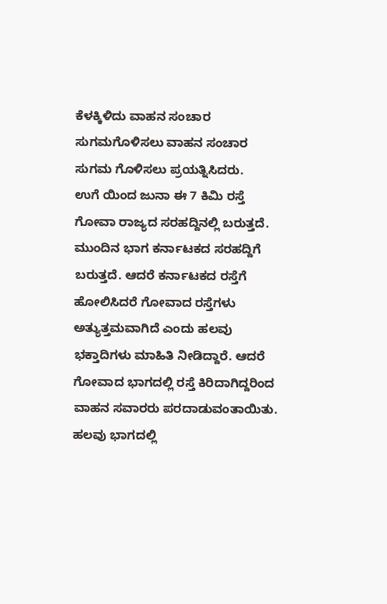ಕೆಳಕ್ಕಿಳಿದು ವಾಹನ ಸಂಚಾರ ಸುಗಮಗೊಳಿಸಲು ವಾಹನ ಸಂಚಾರ ಸುಗಮ ಗೊಳಿಸಲು ಪ್ರಯತ್ನಿಸಿದರು.
ಉಗೆ ಯಿಂದ ಜುನಾ ಈ 7 ಕಿಮಿ ರಸ್ತೆ ಗೋವಾ ರಾಜ್ಯದ ಸರಹದ್ದಿನಲ್ಲಿ ಬರುತ್ತದೆ. ಮುಂದಿನ ಭಾಗ ಕರ್ನಾಟಕದ ಸರಹದ್ದಿಗೆ ಬರುತ್ತದೆ. ಆದರೆ ಕರ್ನಾಟಕದ ರಸ್ತೆಗೆ ಹೋಲಿಸಿದರೆ ಗೋವಾದ ರಸ್ತೆಗಳು ಅತ್ಯುತ್ತಮವಾಗಿದೆ ಎಂದು ಹಲವು ಭಕ್ತಾದಿಗಳು ಮಾಹಿತಿ ನೀಡಿದ್ದಾರೆ. ಆದರೆ ಗೋವಾದ ಭಾಗದಲ್ಲಿ ರಸ್ತೆ ಕಿರಿದಾಗಿದ್ದರಿಂದ ವಾಹನ ಸವಾರರು ಪರದಾಡುವಂತಾಯಿತು. ಹಲವು ಭಾಗದಲ್ಲಿ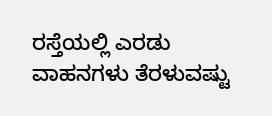ರಸ್ತೆಯಲ್ಲಿ ಎರಡು ವಾಹನಗಳು ತೆರಳುವಷ್ಟು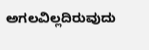ಅಗಲವಿಲ್ಲದಿರುವುದು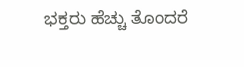ಭಕ್ತರು ಹೆಚ್ಚು ತೊಂದರೆ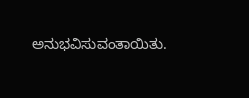ಅನುಭವಿಸುವಂತಾಯಿತು.